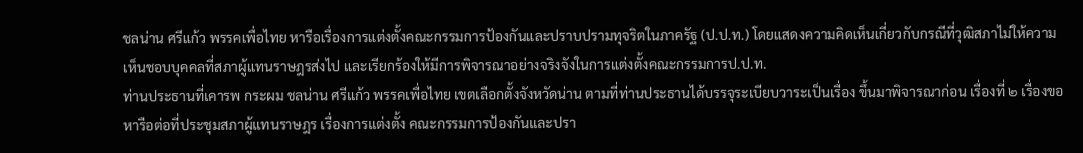ชลน่าน ศรีแก้ว พรรคเพื่อไทย หารือเรื่องการแต่งตั้งคณะกรรมการป้องกันและปราบปรามทุจริตในภาครัฐ (ป.ป.ท.) โดยแสดงความคิดเห็นเกี่ยวกับกรณีที่วุฒิสภาไม่ให้ความเห็นชอบบุคคลที่สภาผู้แทนราษฎรส่งไป และเรียกร้องให้มีการพิจารณาอย่างจริงจังในการแต่งตั้งคณะกรรมการป.ป.ท.
ท่านประธานที่เคารพ กระผม ชลน่าน ศรีแก้ว พรรคเพื่อไทย เขตเลือกตั้งจังหวัดน่าน ตามที่ท่านประธานได้บรรจุระเบียบวาระเป็นเรื่อง ขึ้นมาพิจารณาก่อน เรื่องที่ ๒ เรื่องขอหารือต่อที่ประชุมสภาผู้แทนราษฎร เรื่องการแต่งตั้ง คณะกรรมการป้องกันและปรา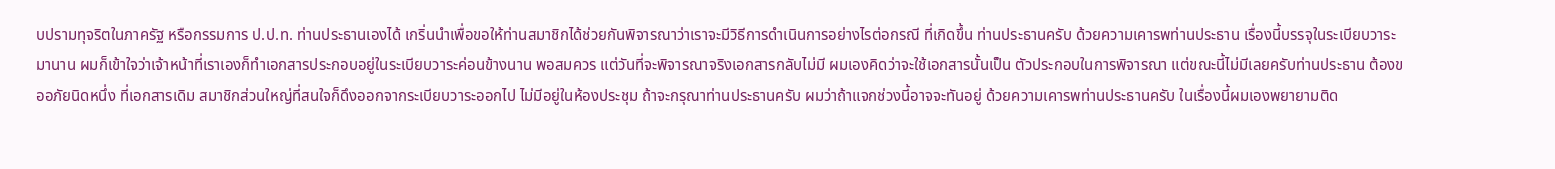บปรามทุจริตในภาครัฐ หรือกรรมการ ป.ป.ท. ท่านประธานเองได้ เกริ่นนําเพื่อขอให้ท่านสมาชิกได้ช่วยกันพิจารณาว่าเราจะมีวิธีการดําเนินการอย่างไรต่อกรณี ที่เกิดขึ้น ท่านประธานครับ ด้วยความเคารพท่านประธาน เรื่องนี้บรรจุในระเบียบวาระมานาน ผมก็เข้าใจว่าเจ้าหน้าที่เราเองก็ทําเอกสารประกอบอยู่ในระเบียบวาระค่อนข้างนาน พอสมควร แต่วันที่จะพิจารณาจริงเอกสารกลับไม่มี ผมเองคิดว่าจะใช้เอกสารนั้นเป็น ตัวประกอบในการพิจารณา แต่ขณะนี้ไม่มีเลยครับท่านประธาน ต้องขออภัยนิดหนึ่ง ที่เอกสารเดิม สมาชิกส่วนใหญ่ที่สนใจก็ดึงออกจากระเบียบวาระออกไป ไม่มีอยู่ในห้องประชุม ถ้าจะกรุณาท่านประธานครับ ผมว่าถ้าแจกช่วงนี้อาจจะทันอยู่ ด้วยความเคารพท่านประธานครับ ในเรื่องนี้ผมเองพยายามติด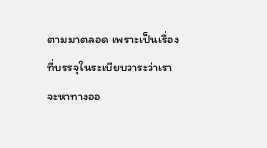ตามมาตลอด เพราะเป็นเรื่องที่บรรจุในระเบียบวาระว่าเรา จะหาทางออ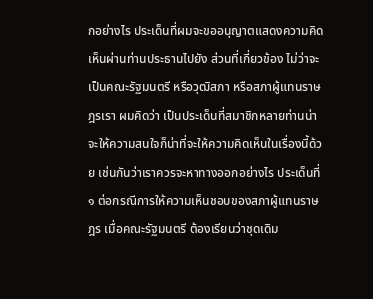กอย่างไร ประเด็นที่ผมจะขออนุญาตแสดงความคิดเห็นผ่านท่านประธานไปยัง ส่วนที่เกี่ยวข้อง ไม่ว่าจะเป็นคณะรัฐมนตรี หรือวุฒิสภา หรือสภาผู้แทนราษฎรเรา ผมคิดว่า เป็นประเด็นที่สมาชิกหลายท่านน่าจะให้ความสนใจก็น่าที่จะให้ความคิดเห็นในเรื่องนี้ด้วย เช่นกันว่าเราควรจะหาทางออกอย่างไร ประเด็นที่ ๑ ต่อกรณีการให้ความเห็นชอบของสภาผู้แทนราษฎร เมื่อคณะรัฐมนตรี ต้องเรียนว่าชุดเดิม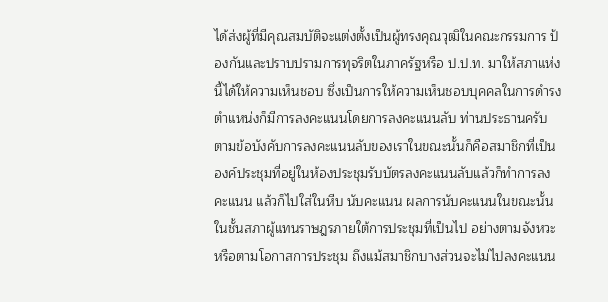ได้ส่งผู้ที่มีคุณสมบัติจะแต่งตั้งเป็นผู้ทรงคุณวุฒิในคณะกรรมการ ป้องกันและปราบปรามการทุจริตในภาครัฐหรือ ป.ป.ท. มาให้สภาแห่งนี้ได้ให้ความเห็นชอบ ซึ่งเป็นการให้ความเห็นชอบบุคคลในการดํารงตําแหน่งก็มีการลงคะแนนโดยการลงคะแนนลับ ท่านประธานครับ ตามข้อบังคับการลงคะแนนลับของเราในขณะนั้นก็คือสมาชิกที่เป็น องค์ประชุมที่อยู่ในห้องประชุมรับบัตรลงคะแนนลับแล้วก็ทําการลงคะแนน แล้วก็ไปใส่ในหีบ นับคะแนน ผลการนับคะแนนในขณะนั้น ในชั้นสภาผู้แทนราษฎรภายใต้การประชุมที่เป็นไป อย่างตามจังหวะหรือตามโอกาสการประชุม ถึงแม้สมาชิกบางส่วนจะไม่ไปลงคะแนน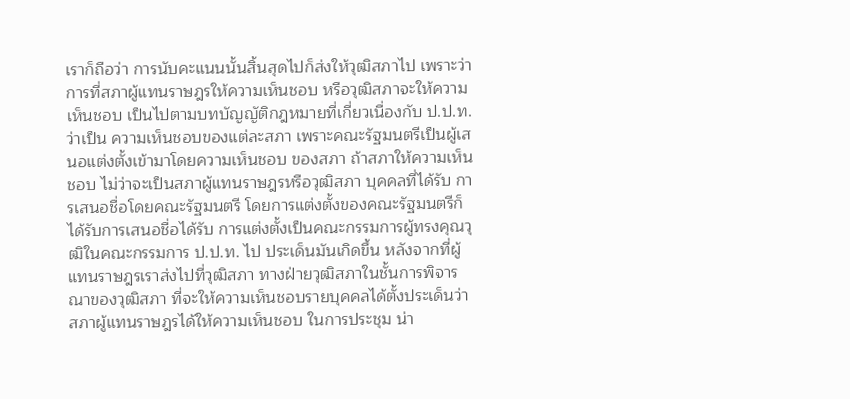เราก็ถือว่า การนับคะแนนนั้นสิ้นสุดไปก็ส่งให้วุฒิสภาไป เพราะว่าการที่สภาผู้แทนราษฎรให้ความเห็นชอบ หรือวุฒิสภาจะให้ความเห็นชอบ เป็นไปตามบทบัญญัติกฎหมายที่เกี่ยวเนื่องกับ ป.ป.ท. ว่าเป็น ความเห็นชอบของแต่ละสภา เพราะคณะรัฐมนตรีเป็นผู้เสนอแต่งตั้งเข้ามาโดยความเห็นชอบ ของสภา ถ้าสภาให้ความเห็นชอบ ไม่ว่าจะเป็นสภาผู้แทนราษฎรหรือวุฒิสภา บุคคลที่ได้รับ การเสนอชื่อโดยคณะรัฐมนตรี โดยการแต่งตั้งของคณะรัฐมนตรีก็ได้รับการเสนอชื่อได้รับ การแต่งตั้งเป็นคณะกรรมการผู้ทรงคุณวุฒิในคณะกรรมการ ป.ป.ท. ไป ประเด็นมันเกิดขึ้น หลังจากที่ผู้แทนราษฎรเราส่งไปที่วุฒิสภา ทางฝ่ายวุฒิสภาในชั้นการพิจารณาของวุฒิสภา ที่จะให้ความเห็นชอบรายบุคคลได้ตั้งประเด็นว่าสภาผู้แทนราษฎรได้ให้ความเห็นชอบ ในการประชุม น่า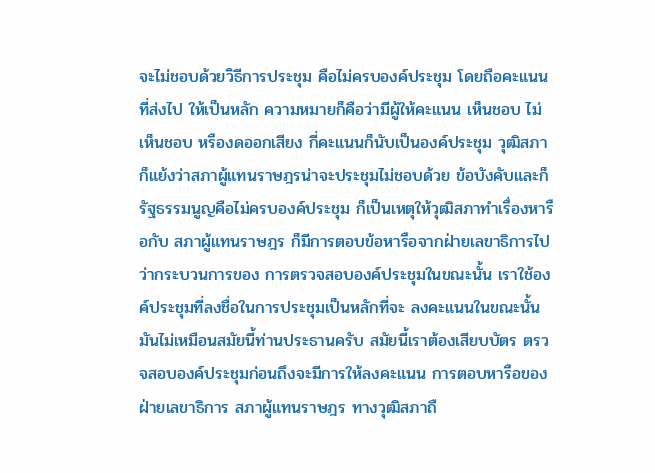จะไม่ชอบด้วยวิธีการประชุม คือไม่ครบองค์ประชุม โดยถือคะแนนที่ส่งไป ให้เป็นหลัก ความหมายก็คือว่ามีผู้ให้คะแนน เห็นชอบ ไม่เห็นชอบ หรืองดออกเสียง กี่คะแนนก็นับเป็นองค์ประชุม วุฒิสภาก็แย้งว่าสภาผู้แทนราษฎรน่าจะประชุมไม่ชอบด้วย ข้อบังคับและก็รัฐธรรมนูญคือไม่ครบองค์ประชุม ก็เป็นเหตุให้วุฒิสภาทําเรื่องหารือกับ สภาผู้แทนราษฎร ก็มีการตอบข้อหารือจากฝ่ายเลขาธิการไปว่ากระบวนการของ การตรวจสอบองค์ประชุมในขณะนั้น เราใช้องค์ประชุมที่ลงชื่อในการประชุมเป็นหลักที่จะ ลงคะแนนในขณะนั้น มันไม่เหมือนสมัยนี้ท่านประธานครับ สมัยนี้เราต้องเสียบบัตร ตรวจสอบองค์ประชุมก่อนถึงจะมีการให้ลงคะแนน การตอบหารือของฝ่ายเลขาธิการ สภาผู้แทนราษฎร ทางวุฒิสภาถื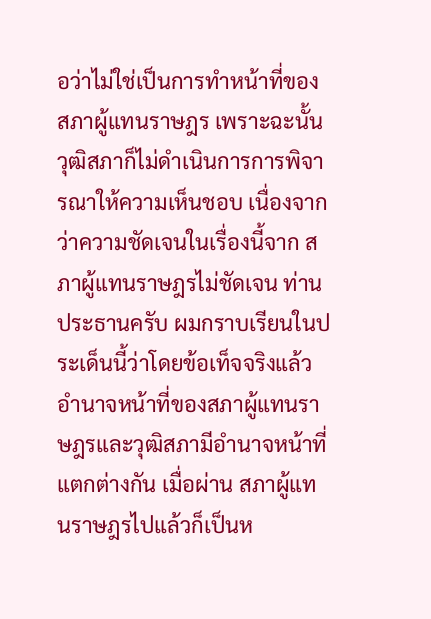อว่าไม่ใช่เป็นการทําหน้าที่ของสภาผู้แทนราษฎร เพราะฉะนั้น วุฒิสภาก็ไม่ดําเนินการการพิจารณาให้ความเห็นชอบ เนื่องจากว่าความชัดเจนในเรื่องนี้จาก สภาผู้แทนราษฎรไม่ชัดเจน ท่านประธานครับ ผมกราบเรียนในประเด็นนี้ว่าโดยข้อเท็จจริงแล้ว อํานาจหน้าที่ของสภาผู้แทนราษฎรและวุฒิสภามีอํานาจหน้าที่แตกต่างกัน เมื่อผ่าน สภาผู้แทนราษฎรไปแล้วก็เป็นห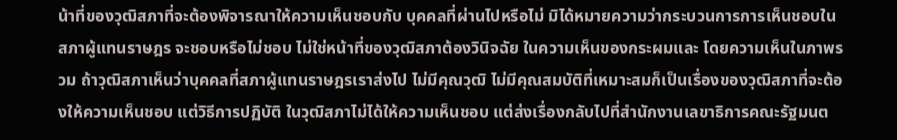น้าที่ของวุฒิสภาที่จะต้องพิจารณาให้ความเห็นชอบกับ บุคคลที่ผ่านไปหรือไม่ มิได้หมายความว่ากระบวนการการเห็นชอบในสภาผู้แทนราษฎร จะชอบหรือไม่ชอบ ไม่ใช่หน้าที่ของวุฒิสภาต้องวินิจฉัย ในความเห็นของกระผมและ โดยความเห็นในภาพรวม ถ้าวุฒิสภาเห็นว่าบุคคลที่สภาผู้แทนราษฎรเราส่งไป ไม่มีคุณวุฒิ ไม่มีคุณสมบัติที่เหมาะสมก็เป็นเรื่องของวุฒิสภาที่จะต้องให้ความเห็นชอบ แต่วิธีการปฏิบัติ ในวุฒิสภาไม่ได้ให้ความเห็นชอบ แต่ส่งเรื่องกลับไปที่สํานักงานเลขาธิการคณะรัฐมนต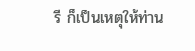รี ก็เป็นเหตุให้ท่าน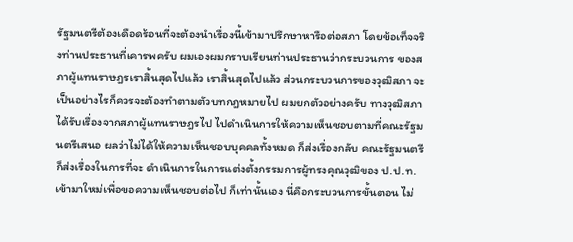รัฐมนตรีต้องเดือดร้อนที่จะต้องนําเรื่องนี้เข้ามาปรึกษาหารือต่อสภา โดยข้อเท็จจริงท่านประธานที่เคารพครับ ผมเองผมกราบเรียนท่านประธานว่ากระบวนการ ของสภาผู้แทนราษฎรเราสิ้นสุดไปแล้ว เราสิ้นสุดไปแล้ว ส่วนกระบวนการของวุฒิสภา จะเป็นอย่างไรก็ควรจะต้องทําตามตัวบทกฎหมายไป ผมยกตัวอย่างครับ ทางวุฒิสภา ได้รับเรื่องจากสภาผู้แทนราษฎรไป ไปดําเนินการให้ความเห็นชอบตามที่คณะรัฐมนตรีเสนอ ผลว่าไม่ได้ให้ความเห็นชอบบุคคลทั้งหมด ก็ส่งเรื่องกลับ คณะรัฐมนตรีก็ส่งเรื่องในการที่จะ ดําเนินการในการแต่งตั้งกรรมการผู้ทรงคุณวุฒิของ ป.ป.ท. เข้ามาใหม่เพื่อขอความเห็นชอบต่อไป ก็เท่านั้นเอง นี่คือกระบวนการขั้นตอน ไม่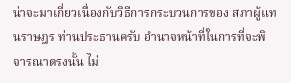น่าจะมาเกี่ยวเนื่องกับวิธีการกระบวนการของ สภาผู้แทนราษฎร ท่านประธานครับ อํานาจหน้าที่ในการที่จะพิจารณาตรงนั้น ไม่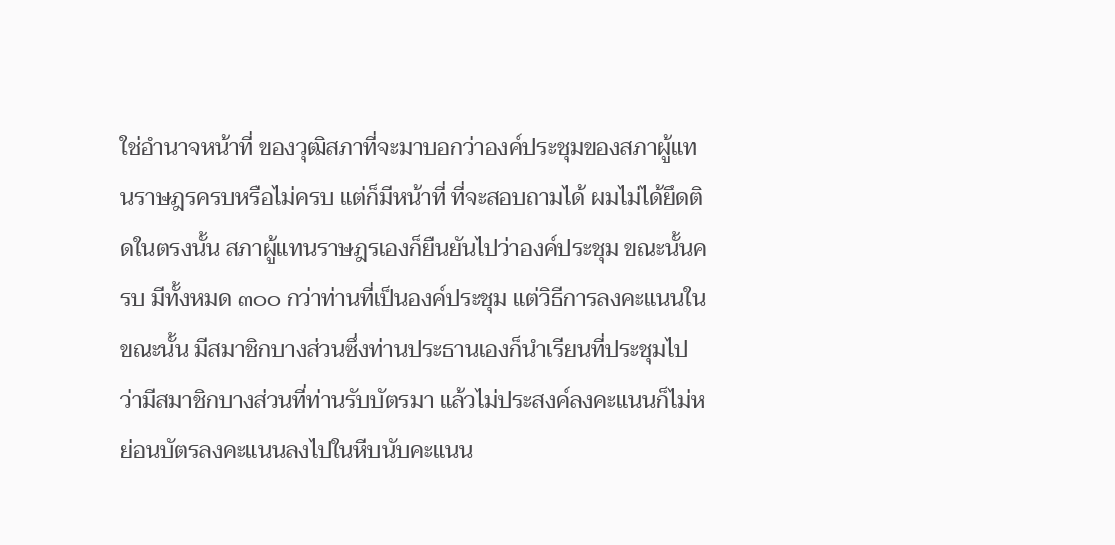ใช่อํานาจหน้าที่ ของวุฒิสภาที่จะมาบอกว่าองค์ประชุมของสภาผู้แทนราษฎรครบหรือไม่ครบ แต่ก็มีหน้าที่ ที่จะสอบถามได้ ผมไม่ได้ยึดติดในตรงนั้น สภาผู้แทนราษฎรเองก็ยืนยันไปว่าองค์ประชุม ขณะนั้นครบ มีทั้งหมด ๓๐๐ กว่าท่านที่เป็นองค์ประชุม แต่วิธีการลงคะแนนในขณะนั้น มีสมาชิกบางส่วนซึ่งท่านประธานเองก็นําเรียนที่ประชุมไปว่ามีสมาชิกบางส่วนที่ท่านรับบัตรมา แล้วไม่ประสงค์ลงคะแนนก็ไม่หย่อนบัตรลงคะแนนลงไปในหีบนับคะแนน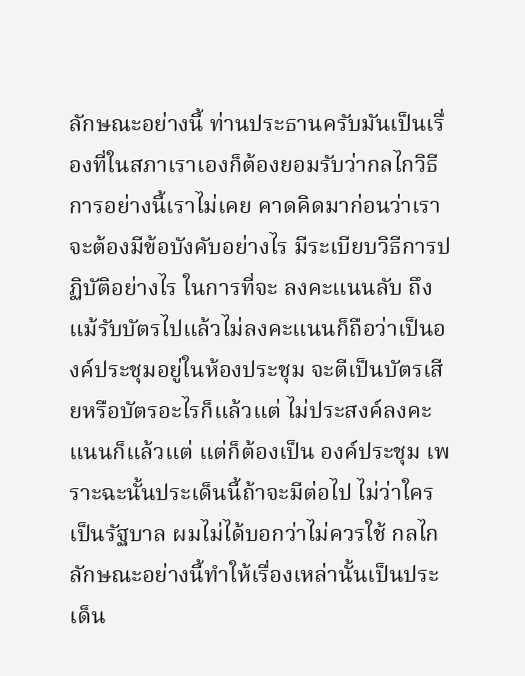ลักษณะอย่างนี้ ท่านประธานครับมันเป็นเรื่องที่ในสภาเราเองก็ต้องยอมรับว่ากลไกวิธีการอย่างนี้เราไม่เคย คาดคิดมาก่อนว่าเราจะต้องมีข้อบังคับอย่างไร มีระเบียบวิธีการปฏิบัติอย่างไร ในการที่จะ ลงคะแนนลับ ถึงแม้รับบัตรไปแล้วไม่ลงคะแนนก็ถือว่าเป็นองค์ประชุมอยู่ในห้องประชุม จะตีเป็นบัตรเสียหรือบัตรอะไรก็แล้วแต่ ไม่ประสงค์ลงคะแนนก็แล้วแต่ แต่ก็ต้องเป็น องค์ประชุม เพราะฉะนั้นประเด็นนี้ถ้าจะมีต่อไป ไม่ว่าใครเป็นรัฐบาล ผมไม่ได้บอกว่าไม่ควรใช้ กลไกลักษณะอย่างนี้ทําให้เรื่องเหล่านั้นเป็นประเด็น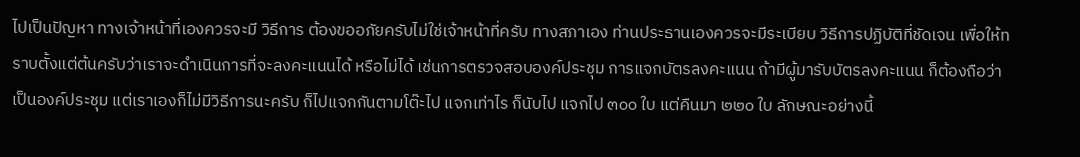ไปเป็นปัญหา ทางเจ้าหน้าที่เองควรจะมี วิธีการ ต้องขออภัยครับไม่ใช่เจ้าหน้าที่ครับ ทางสภาเอง ท่านประธานเองควรจะมีระเบียบ วิธีการปฏิบัติที่ชัดเจน เพื่อให้ทราบตั้งแต่ต้นครับว่าเราจะดําเนินการที่จะลงคะแนนได้ หรือไม่ได้ เช่นการตรวจสอบองค์ประชุม การแจกบัตรลงคะแนน ถ้ามีผู้มารับบัตรลงคะแนน ก็ต้องถือว่าเป็นองค์ประชุม แต่เราเองก็ไม่มีวิธีการนะครับ ก็ไปแจกกันตามโต๊ะไป แจกเท่าไร ก็นับไป แจกไป ๓๐๐ ใบ แต่คืนมา ๒๒๐ ใบ ลักษณะอย่างนี้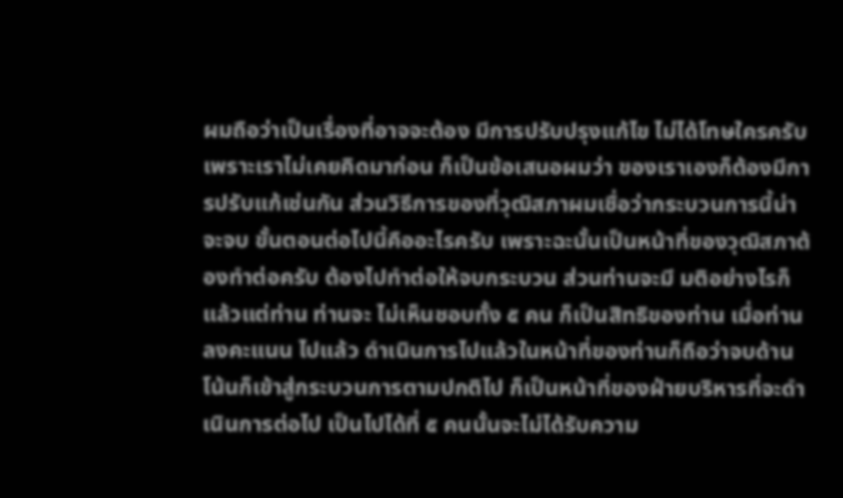ผมถือว่าเป็นเรื่องที่อาจจะต้อง มีการปรับปรุงแก้ไข ไม่ได้โทษใครครับ เพราะเราไม่เคยคิดมาก่อน ก็เป็นข้อเสนอผมว่า ของเราเองก็ต้องมีการปรับแก้เช่นกัน ส่วนวิธีการของที่วุฒิสภาผมเชื่อว่ากระบวนการนี้น่าจะจบ ขั้นตอนต่อไปนี้คืออะไรครับ เพราะฉะนั้นเป็นหน้าที่ของวุฒิสภาต้องทําต่อครับ ต้องไปทําต่อให้จบกระบวน ส่วนท่านจะมี มติอย่างไรก็แล้วแต่ท่าน ท่านจะ ไม่เห็นชอบทั้ง ๕ คน ก็เป็นสิทธิของท่าน เมื่อท่านลงคะแนน ไปแล้ว ดําเนินการไปแล้วในหน้าที่ของท่านก็ถือว่าจบด้านโน้นก็เข้าสู่กระบวนการตามปกติไป ก็เป็นหน้าที่ของฝ่ายบริหารที่จะดําเนินการต่อไป เป็นไปได้ที่ ๕ คนนั้นจะไม่ได้รับความ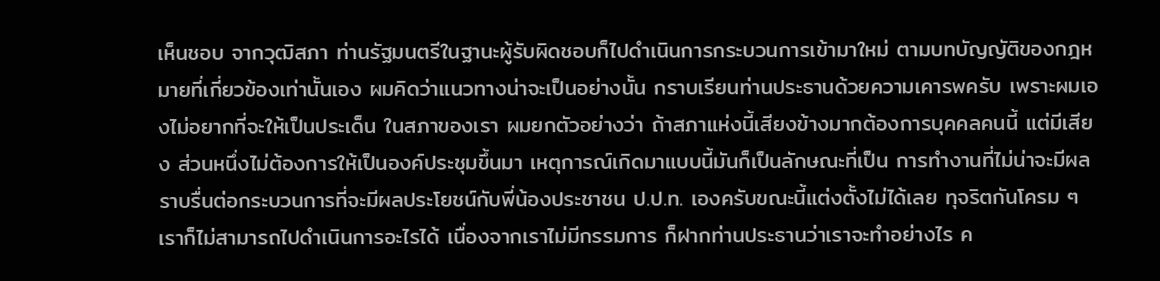เห็นชอบ จากวุฒิสภา ท่านรัฐมนตรีในฐานะผู้รับผิดชอบก็ไปดําเนินการกระบวนการเข้ามาใหม่ ตามบทบัญญัติของกฎหมายที่เกี่ยวข้องเท่านั้นเอง ผมคิดว่าแนวทางน่าจะเป็นอย่างนั้น กราบเรียนท่านประธานด้วยความเคารพครับ เพราะผมเองไม่อยากที่จะให้เป็นประเด็น ในสภาของเรา ผมยกตัวอย่างว่า ถ้าสภาแห่งนี้เสียงข้างมากต้องการบุคคลคนนี้ แต่มีเสียง ส่วนหนึ่งไม่ต้องการให้เป็นองค์ประชุมขึ้นมา เหตุการณ์เกิดมาแบบนี้มันก็เป็นลักษณะที่เป็น การทํางานที่ไม่น่าจะมีผลราบรื่นต่อกระบวนการที่จะมีผลประโยชน์กับพี่น้องประชาชน ป.ป.ท. เองครับขณะนี้แต่งตั้งไม่ได้เลย ทุจริตกันโครม ๆ เราก็ไม่สามารถไปดําเนินการอะไรได้ เนื่องจากเราไม่มีกรรมการ ก็ฝากท่านประธานว่าเราจะทําอย่างไร ค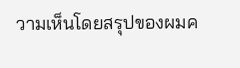วามเห็นโดยสรุปของผมค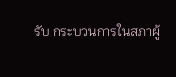รับ กระบวนการในสภาผู้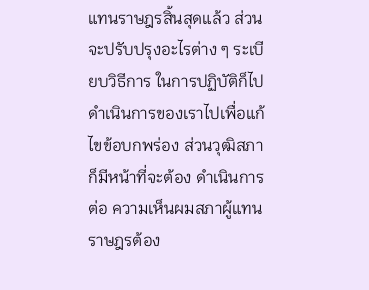แทนราษฎรสิ้นสุดแล้ว ส่วนจะปรับปรุงอะไรต่าง ๆ ระเบียบวิธีการ ในการปฏิบัติก็ไปดําเนินการของเราไปเพื่อแก้ไขข้อบกพร่อง ส่วนวุฒิสภาก็มีหน้าที่จะต้อง ดําเนินการต่อ ความเห็นผมสภาผู้แทนราษฎรต้อง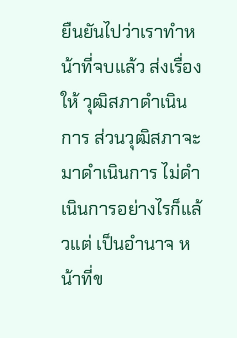ยืนยันไปว่าเราทําหน้าที่จบแล้ว ส่งเรื่องให้ วุฒิสภาดําเนินการ ส่วนวุฒิสภาจะมาดําเนินการ ไม่ดําเนินการอย่างไรก็แล้วแต่ เป็นอํานาจ หน้าที่ข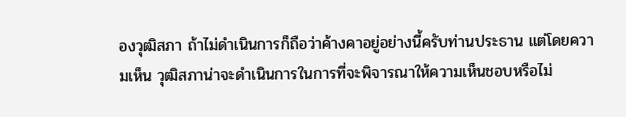องวุฒิสภา ถ้าไม่ดําเนินการก็ถือว่าค้างคาอยู่อย่างนี้ครับท่านประธาน แต่โดยความเห็น วุฒิสภาน่าจะดําเนินการในการที่จะพิจารณาให้ความเห็นชอบหรือไม่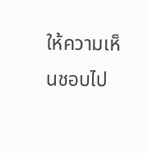ให้ความเห็นชอบไป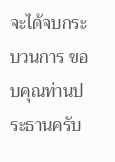จะได้จบกระบวนการ ขอบคุณท่านประธานครับ